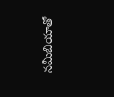నమీబియాతో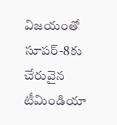విజయంతో సూపర్-8కు చేరువైన టీమిండియా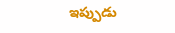ఇప్పుడు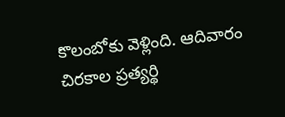కొలంబోకు వెళ్లింది. ఆదివారం చిరకాల ప్రత్యర్థి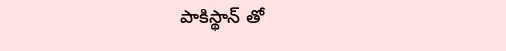పాకిస్థాన్ తో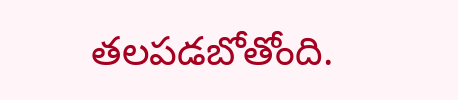తలపడబోతోంది.